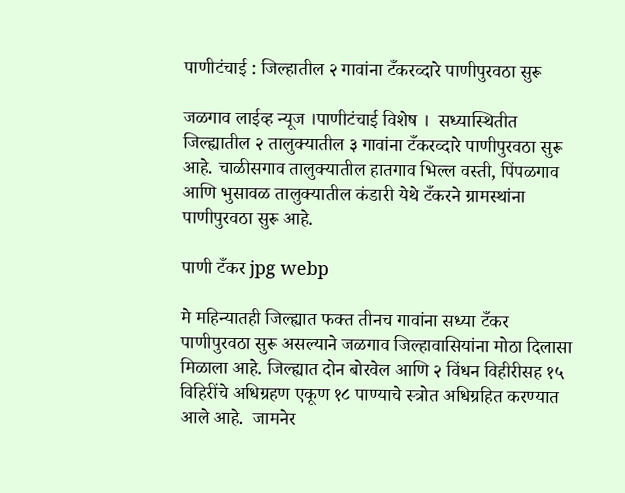पाणीटंचाई : जिल्हातील २ गावांना टँकरव्दारे पाणीपुरवठा सुरू

जळगाव लाईव्ह न्यूज ।पाणीटंचाई विशेष ।  सध्यास्थितीत जिल्ह्यातील २ तालुक्यातील ३ गावांना टँकरव्दारे पाणीपुरवठा सुरू आहे. चाळीसगाव तालुक्यातील हातगाव भिल्ल वस्ती, पिंपळगाव आणि भुसावळ तालुक्यातील कंडारी येथे टँकरने ग्रामस्थांना पाणीपुरवठा सुरू आहे.

पाणी टँकर jpg webp

मे महिन्यातही जिल्ह्यात फक्त तीनच गावांना सध्या टँकर पाणीपुरवठा सुरू असल्याने जळगाव जिल्हावासियांना मोठा दिलासा मिळाला आहे. जिल्ह्यात दोन बोरवेल आणि २ विंधन विहीरीसह १५ विहिरींचे अधिग्रहण एकूण १८ पाण्याचे स्त्रोत अधिग्रहित करण्यात आले आहे.  जामनेर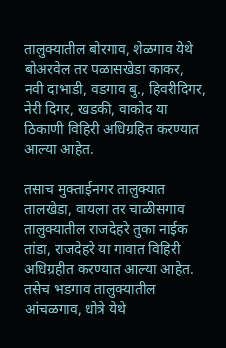तालुक्यातील बोरगाव, शेळगाव येथे बोअरवेल तर पळासखेडा काकर, नवी दाभाडी, वडगाव बु., हिवरीदिगर,    नेरी दिगर, खडकी, वाकोद या ठिकाणी विहिरी अधिग्रहित करण्यात आल्या आहेत.

तसाच मुक्ताईनगर तालुक्यात तालखेडा, वायला तर चाळीसगाव तालुक्यातील राजदेहरे तुका नाईक तांडा, राजदेहरे या गावात विहिरी अधिग्रहीत करण्यात आल्या आहेत. तसेच भडगाव तालुक्यातील आंचळगाव, धोत्रे येथे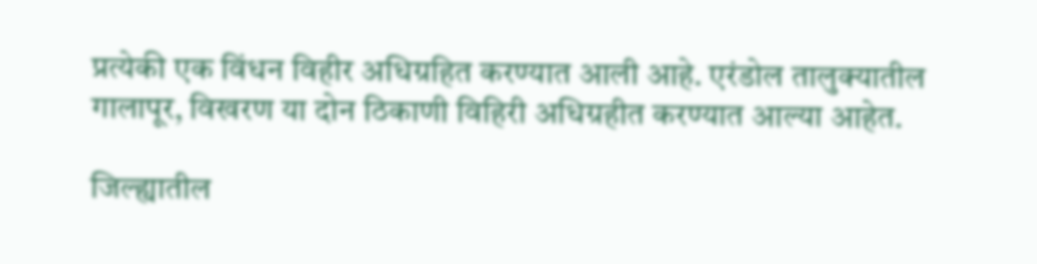प्रत्येकी एक विंधन विहीर अधिग्रहित करण्यात आली आहे. एरंडोल तालुक्यातील गालापूर, विखरण या दोन ठिकाणी विहिरी अधिग्रहीत करण्यात आल्या आहेत.

जिल्ह्यातील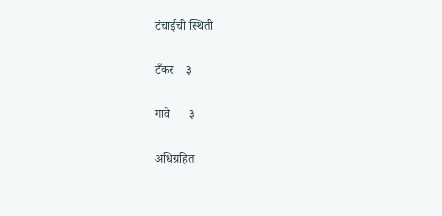टंचाईची स्थिती

टँकर    ३

गावे      ३

अधिग्रहित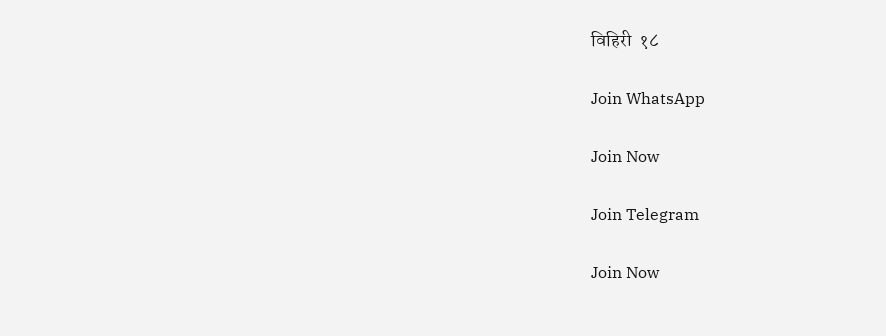विहिरी  १८

Join WhatsApp

Join Now

Join Telegram

Join Now